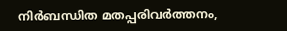നിര്‍ബന്ധിത മതപ്പരിവര്‍ത്തനം,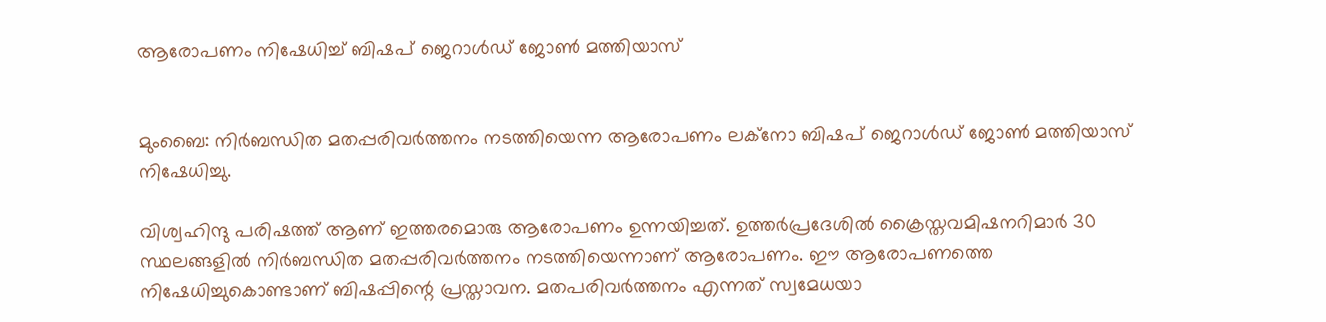ആരോപണം നിഷേധിച്ച് ബിഷപ് ജെറാള്‍ഡ് ജോണ്‍ മത്തിയാസ്


മുംബൈ: നിര്‍ബന്ധിത മതപ്പരിവര്‍ത്തനം നടത്തിയെന്ന ആരോപണം ലക്‌നോ ബിഷപ് ജെറാള്‍ഡ് ജോണ്‍ മത്തിയാസ് നിഷേധിച്ചു.

വിശ്വഹിന്ദു പരിഷത്ത് ആണ് ഇത്തരമൊരു ആരോപണം ഉന്നയിച്ചത്. ഉത്തര്‍പ്രദേശില്‍ ക്രൈസ്തവമിഷനറിമാര്‍ 30 സ്ഥലങ്ങളില്‍ നിര്‍ബന്ധിത മതപ്പരിവര്‍ത്തനം നടത്തിയെന്നാണ് ആരോപണം. ഈ ആരോപണത്തെ നിഷേധിച്ചുകൊണ്ടാണ് ബിഷപ്പിന്റെ പ്രസ്താവന. മതപരിവര്‍ത്തനം എന്നത് സ്വമേധയാ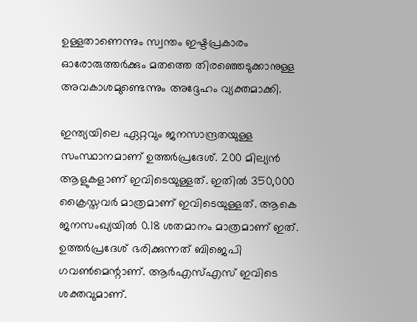ഉള്ളതാണെന്നും സ്വന്തം ഇഷ്ടപ്രകാരം ഓരോരുത്തര്‍ക്കും മതത്തെ തിരഞ്ഞെടുക്കാനുള്ള അവകാശമുണ്ടെന്നും അദ്ദേഹം വ്യക്തമാക്കി.

ഇന്ത്യയിലെ ഏറ്റവും ജനസാന്ദ്രതയുള്ള സംസ്ഥാനമാണ് ഉത്തര്‍പ്രദേശ്. 200 മില്യന്‍ ആളുകളാണ് ഇവിടെയുള്ളത്. ഇതില്‍ 350,000 ക്രൈസ്തവര്‍ മാത്രമാണ് ഇവിടെയുള്ളത്. ആകെ ജനസംഖ്യയില്‍ 0.18 ശതമാനം മാത്രമാണ് ഇത്. ഉത്തര്‍പ്രദേശ് ഭരിക്കുന്നത് ബിജെപി ഗവണ്‍മെന്റാണ്. ആര്‍എസ്എസ് ഇവിടെ ശക്തവുമാണ്.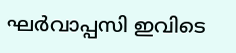ഘര്‍വാപ്പസി ഇവിടെ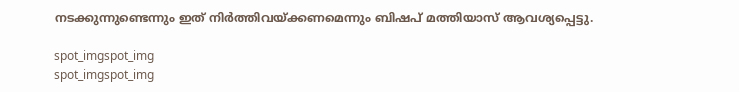നടക്കുന്നുണ്ടെന്നും ഇത് നിര്‍ത്തിവയ്ക്കണമെന്നും ബിഷപ് മത്തിയാസ് ആവശ്യപ്പെട്ടു.

spot_imgspot_img
spot_imgspot_img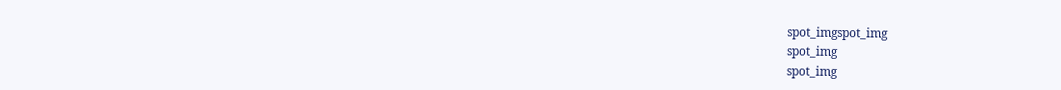spot_imgspot_img
spot_img
spot_img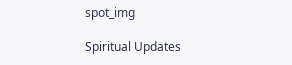spot_img

Spiritual Updates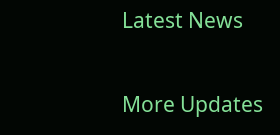Latest News

More Updates